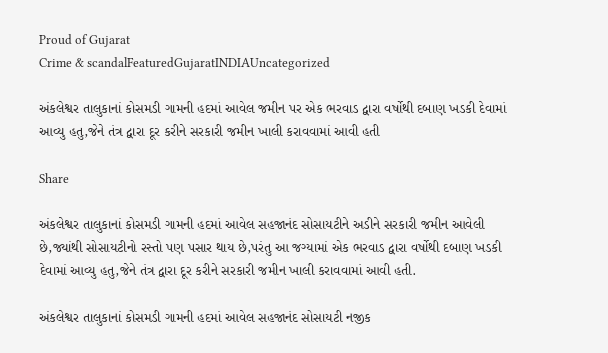Proud of Gujarat
Crime & scandalFeaturedGujaratINDIAUncategorized

અંકલેશ્વર તાલુકાનાં કોસમડી ગામની હદમાં આવેલ જમીન પર એક ભરવાડ દ્વારા વર્ષોથી દબાણ ખડકી દેવામાં આવ્યુ હતુ,જેને તંત્ર દ્વારા દૂર કરીને સરકારી જમીન ખાલી કરાવવામાં આવી હતી

Share

અંકલેશ્વર તાલુકાનાં કોસમડી ગામની હદમાં આવેલ સહજાનંદ સોસાયટીને અડીને સરકારી જમીન આવેલી છે,જ્યાંથી સોસાયટીનો રસ્તો પણ પસાર થાય છે,પરંતુ આ જગ્યામાં એક ભરવાડ દ્વારા વર્ષોથી દબાણ ખડકી દેવામાં આવ્યુ હતુ,જેને તંત્ર દ્વારા દૂર કરીને સરકારી જમીન ખાલી કરાવવામાં આવી હતી.

અંકલેશ્વર તાલુકાનાં કોસમડી ગામની હદમાં આવેલ સહજાનંદ સોસાયટી નજીક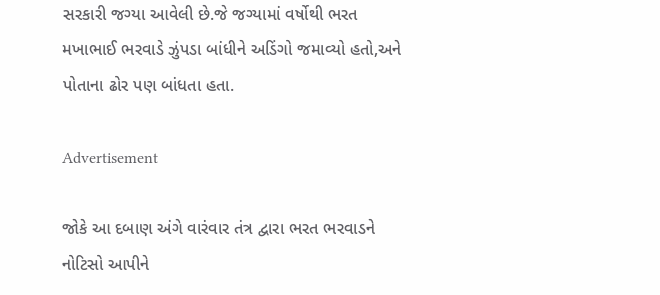સરકારી જગ્યા આવેલી છે.જે જગ્યામાં વર્ષોથી ભરત મખાભાઈ ભરવાડે ઝુંપડા બાંધીને અડિંગો જમાવ્યો હતો,અને પોતાના ઢોર પણ બાંધતા હતા.

Advertisement

જોકે આ દબાણ અંગે વારંવાર તંત્ર દ્વારા ભરત ભરવાડને નોટિસો આપીને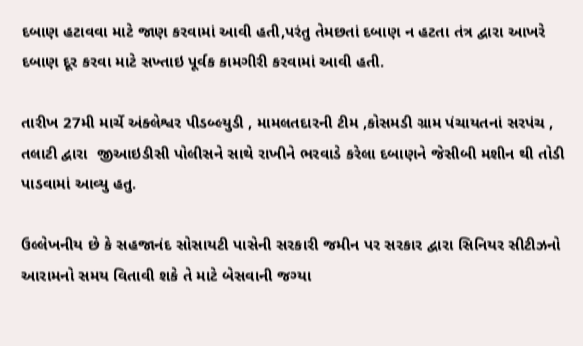દબાણ હટાવવા માટે જાણ કરવામાં આવી હતી,પરંતુ તેમછતાં દબાણ ન હટતા તંત્ર દ્વારા આખરે દબાણ દૂર કરવા માટે સખ્તાઇ પૂર્વક કામગીરી કરવામાં આવી હતી.

તારીખ 27મી માર્ચે અંક્લેશ્વર પીડબ્લ્યુડી , મામલતદારની ટીમ ,કોસમડી ગ્રામ પંચાયતનાં સરપંચ , તલાટી દ્વારા  જીઆઇડીસી પોલીસને સાથે રાખીને ભરવાડે કરેલા દબાણને જેસીબી મશીન થી તોડી પાડવામાં આવ્યુ હતુ.

ઉલ્લેખનીય છે કે સહજાનંદ સોસાયટી પાસેની સરકારી જમીન પર સરકાર દ્વારા સિનિયર સીટીઝનો આરામનો સમય વિતાવી શકે તે માટે બેસવાની જગ્યા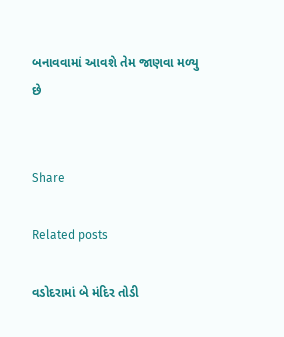બનાવવામાં આવશે તેમ જાણવા મળ્યુ છે


Share

Related posts

વડોદરામાં બે મંદિર તોડી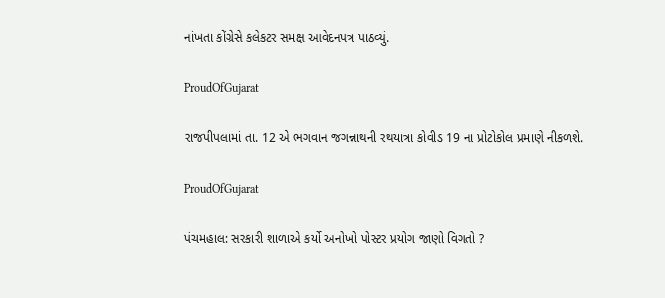નાંખતા કોંગ્રેસે કલેકટર સમક્ષ આવેદનપત્ર પાઠવ્યું.

ProudOfGujarat

રાજપીપલામાં તા. 12 એ ભગવાન જગન્નાથની રથયાત્રા કોવીડ 19 ના પ્રોટોકોલ પ્રમાણે નીકળશે.

ProudOfGujarat

પંચમહાલ: સરકારી શાળાએ કર્યો અનોખો પોસ્ટર પ્રયોગ જાણો વિગતો ?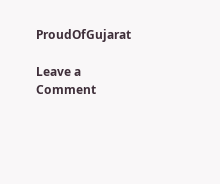ProudOfGujarat

Leave a Comment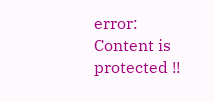error: Content is protected !!